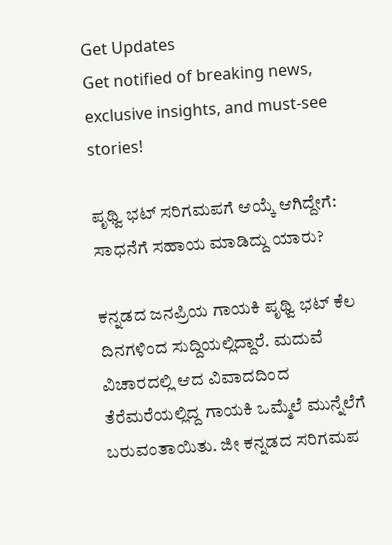Get Updates
Get notified of breaking news, exclusive insights, and must-see stories!

ಪೃಥ್ವಿ ಭಟ್ ಸರಿಗಮಪಗೆ ಆಯ್ಕೆ ಆಗಿದ್ದೇಗೆ: ಸಾಧನೆಗೆ ಸಹಾಯ ಮಾಡಿದ್ದು ಯಾರು?

ಕನ್ನಡದ ಜನಪ್ರಿಯ ಗಾಯಕಿ ಪೃಥ್ವಿ ಭಟ್‌ ಕೆಲ ದಿನಗಳಿಂದ ಸುದ್ದಿಯಲ್ಲಿದ್ದಾರೆ. ಮದುವೆ ವಿಚಾರದಲ್ಲಿ ಆದ ವಿವಾದದಿಂದ ತೆರೆಮರೆಯಲ್ಲಿದ್ದ ಗಾಯಕಿ ಒಮ್ಮೆಲೆ ಮುನ್ನೆಲೆಗೆ ಬರುವಂತಾಯಿತು. ಜೀ ಕನ್ನಡದ ಸರಿಗಮಪ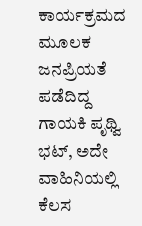ಕಾರ್ಯಕ್ರಮದ ಮೂಲಕ ಜನಪ್ರಿಯತೆ ಪಡೆದಿದ್ದ ಗಾಯಕಿ ಪೃಥ್ವಿ ಭಟ್‌, ಅದೇ ವಾಹಿನಿಯಲ್ಲಿ ಕೆಲಸ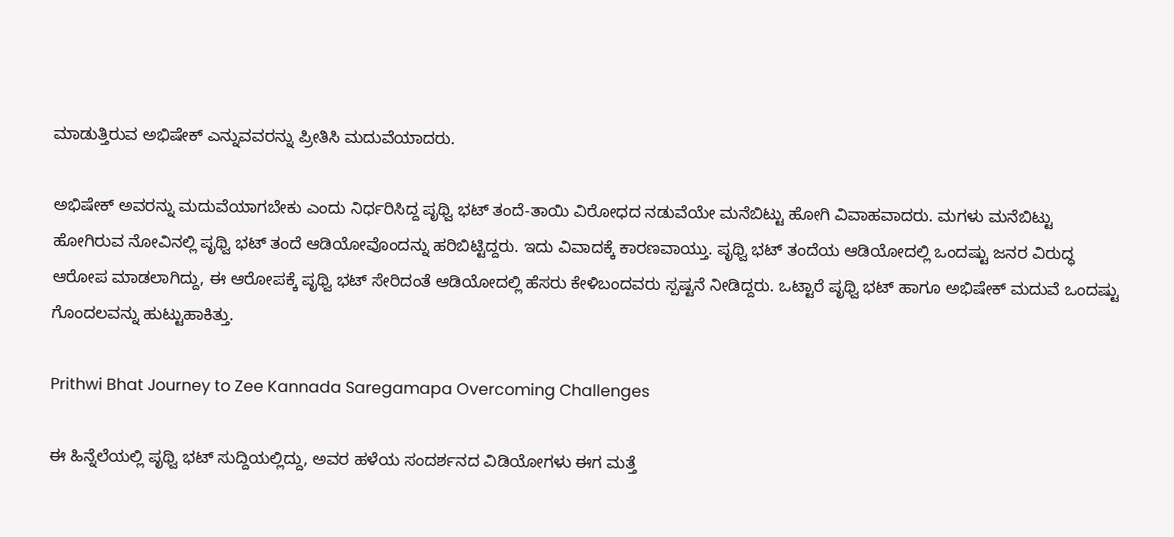ಮಾಡುತ್ತಿರುವ ಅಭಿಷೇಕ್‌ ಎನ್ನುವವರನ್ನು ಪ್ರೀತಿಸಿ ಮದುವೆಯಾದರು.

ಅಭಿಷೇಕ್‌ ಅವರನ್ನು ಮದುವೆಯಾಗಬೇಕು ಎಂದು ನಿರ್ಧರಿಸಿದ್ದ ಪೃಥ್ವಿ ಭಟ್‌ ತಂದೆ-ತಾಯಿ ವಿರೋಧದ ನಡುವೆಯೇ ಮನೆಬಿಟ್ಟು ಹೋಗಿ ವಿವಾಹವಾದರು. ಮಗಳು ಮನೆಬಿಟ್ಟು ಹೋಗಿರುವ ನೋವಿನಲ್ಲಿ ಪೃಥ್ವಿ ಭಟ್‌ ತಂದೆ ಆಡಿಯೋವೊಂದನ್ನು ಹರಿಬಿಟ್ಟಿದ್ದರು. ಇದು ವಿವಾದಕ್ಕೆ ಕಾರಣವಾಯ್ತು. ಪೃಥ್ವಿ ಭಟ್‌ ತಂದೆಯ ಆಡಿಯೋದಲ್ಲಿ ಒಂದಷ್ಟು ಜನರ ವಿರುದ್ಧ ಆರೋಪ ಮಾಡಲಾಗಿದ್ದು, ಈ ಆರೋಪಕ್ಕೆ ಪೃಥ್ವಿ ಭಟ್‌ ಸೇರಿದಂತೆ ಆಡಿಯೋದಲ್ಲಿ ಹೆಸರು ಕೇಳಿಬಂದವರು ಸ್ಪಷ್ಟನೆ ನೀಡಿದ್ದರು. ಒಟ್ಟಾರೆ ಪೃಥ್ವಿ ಭಟ್‌ ಹಾಗೂ ಅಭಿಷೇಕ್ ಮದುವೆ ಒಂದಷ್ಟು ಗೊಂದಲವನ್ನು ಹುಟ್ಟುಹಾಕಿತ್ತು.

Prithwi Bhat Journey to Zee Kannada Saregamapa Overcoming Challenges

ಈ ಹಿನ್ನೆಲೆಯಲ್ಲಿ ಪೃಥ್ವಿ ಭಟ್‌ ಸುದ್ದಿಯಲ್ಲಿದ್ದು, ಅವರ ಹಳೆಯ ಸಂದರ್ಶನದ ವಿಡಿಯೋಗಳು ಈಗ ಮತ್ತೆ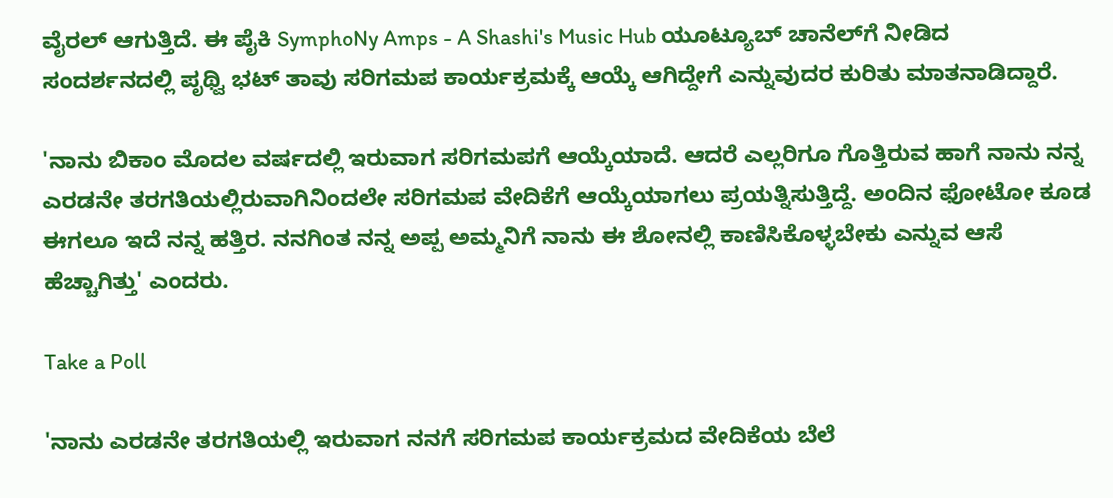ವೈರಲ್‌ ಆಗುತ್ತಿದೆ. ಈ ಪೈಕಿ SymphoNy Amps - A Shashi's Music Hub ಯೂಟ್ಯೂಬ್‌ ಚಾನೆಲ್‌ಗೆ ನೀಡಿದ ಸಂದರ್ಶನದಲ್ಲಿ ಪೃಥ್ವಿ ಭಟ್‌ ತಾವು ಸರಿಗಮಪ ಕಾರ್ಯಕ್ರಮಕ್ಕೆ ಆಯ್ಕೆ ಆಗಿದ್ದೇಗೆ ಎನ್ನುವುದರ ಕುರಿತು ಮಾತನಾಡಿದ್ದಾರೆ.

'ನಾನು ಬಿಕಾಂ ಮೊದಲ ವರ್ಷದಲ್ಲಿ ಇರುವಾಗ ಸರಿಗಮಪಗೆ ಆಯ್ಕೆಯಾದೆ. ಆದರೆ ಎಲ್ಲರಿಗೂ ಗೊತ್ತಿರುವ ಹಾಗೆ ನಾನು ನನ್ನ ಎರಡನೇ ತರಗತಿಯಲ್ಲಿರುವಾಗಿನಿಂದಲೇ ಸರಿಗಮಪ ವೇದಿಕೆಗೆ ಆಯ್ಕೆಯಾಗಲು ಪ್ರಯತ್ನಿಸುತ್ತಿದ್ದೆ. ಅಂದಿನ ಫೋಟೋ ಕೂಡ ಈಗಲೂ ಇದೆ ನನ್ನ ಹತ್ತಿರ. ನನಗಿಂತ ನನ್ನ ಅಪ್ಪ ಅಮ್ಮನಿಗೆ ನಾನು ಈ ಶೋನಲ್ಲಿ ಕಾಣಿಸಿಕೊಳ್ಳಬೇಕು ಎನ್ನುವ ಆಸೆ ಹೆಚ್ಚಾಗಿತ್ತು' ಎಂದರು.

Take a Poll

'ನಾನು ಎರಡನೇ ತರಗತಿಯಲ್ಲಿ ಇರುವಾಗ ನನಗೆ ಸರಿಗಮಪ ಕಾರ್ಯಕ್ರಮದ ವೇದಿಕೆಯ ಬೆಲೆ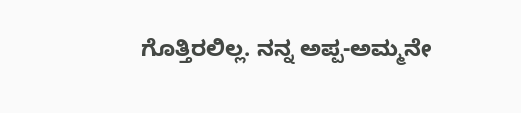ಗೊತ್ತಿರಲಿಲ್ಲ. ನನ್ನ ಅಪ್ಪ-ಅಮ್ಮನೇ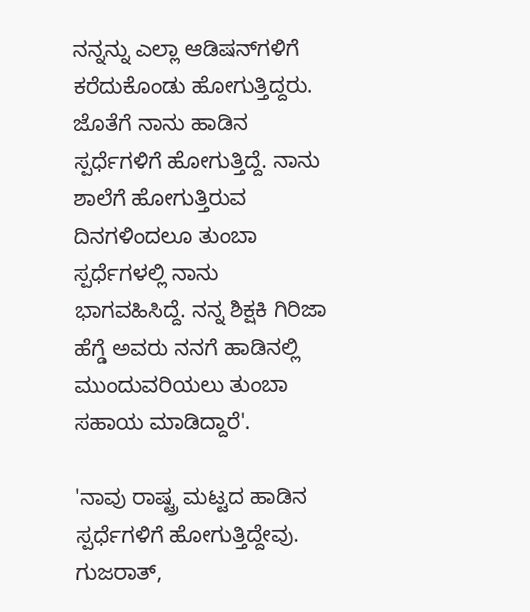ನನ್ನನ್ನು ಎಲ್ಲಾ ಆಡಿಷನ್‌ಗಳಿಗೆ ಕರೆದುಕೊಂಡು ಹೋಗುತ್ತಿದ್ದರು. ಜೊತೆಗೆ ನಾನು ಹಾಡಿನ ಸ್ಪರ್ಧೆಗಳಿಗೆ ಹೋಗುತ್ತಿದ್ದೆ. ನಾನು ಶಾಲೆಗೆ ಹೋಗುತ್ತಿರುವ ದಿನಗಳಿಂದಲೂ ತುಂಬಾ ಸ್ಪರ್ಧೆಗಳಲ್ಲಿ ನಾನು ಭಾಗವಹಿಸಿದ್ದೆ. ನನ್ನ ಶಿಕ್ಷಕಿ ಗಿರಿಜಾ ಹೆಗ್ಡೆ ಅವರು ನನಗೆ ಹಾಡಿನಲ್ಲಿ ಮುಂದುವರಿಯಲು ತುಂಬಾ ಸಹಾಯ ಮಾಡಿದ್ದಾರೆ'.

'ನಾವು ರಾಷ್ಟ್ರ ಮಟ್ಟದ ಹಾಡಿನ ಸ್ಪರ್ಧೆಗಳಿಗೆ ಹೋಗುತ್ತಿದ್ದೇವು. ಗುಜರಾತ್‌,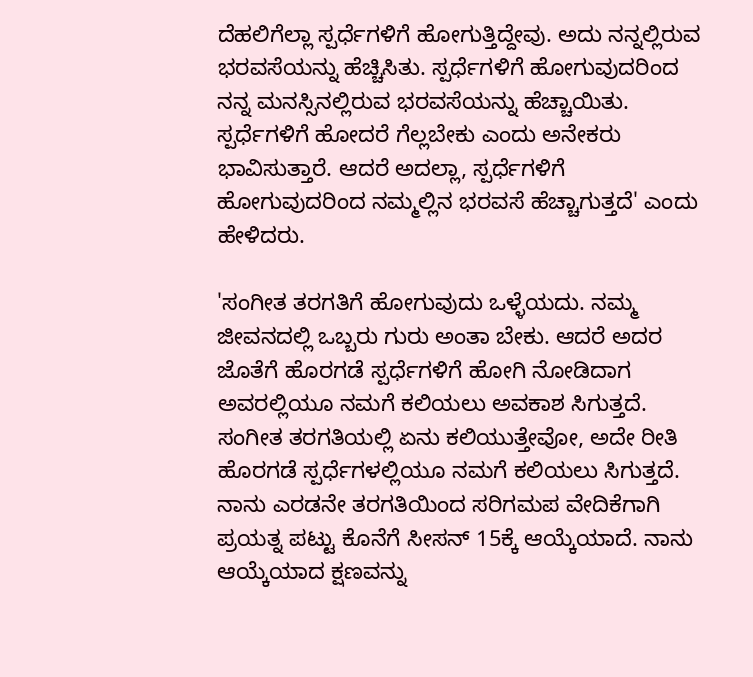ದೆಹಲಿಗೆಲ್ಲಾ ಸ್ಪರ್ಧೆಗಳಿಗೆ ಹೋಗುತ್ತಿದ್ದೇವು. ಅದು ನನ್ನಲ್ಲಿರುವ ಭರವಸೆಯನ್ನು ಹೆಚ್ಚಿಸಿತು. ಸ್ಪರ್ಧೆಗಳಿಗೆ ಹೋಗುವುದರಿಂದ ನನ್ನ ಮನಸ್ಸಿನಲ್ಲಿರುವ ಭರವಸೆಯನ್ನು ಹೆಚ್ಚಾಯಿತು. ಸ್ಪರ್ಧೆಗಳಿಗೆ ಹೋದರೆ ಗೆಲ್ಲಬೇಕು ಎಂದು ಅನೇಕರು ಭಾವಿಸುತ್ತಾರೆ. ಆದರೆ ಅದಲ್ಲಾ, ಸ್ಪರ್ಧೆಗಳಿಗೆ ಹೋಗುವುದರಿಂದ ನಮ್ಮಲ್ಲಿನ ಭರವಸೆ ಹೆಚ್ಚಾಗುತ್ತದೆ' ಎಂದು ಹೇಳಿದರು.

'ಸಂಗೀತ ತರಗತಿಗೆ ಹೋಗುವುದು ಒಳ್ಳೆಯದು. ನಮ್ಮ ಜೀವನದಲ್ಲಿ ಒಬ್ಬರು ಗುರು ಅಂತಾ ಬೇಕು. ಆದರೆ ಅದರ ಜೊತೆಗೆ ಹೊರಗಡೆ ಸ್ಪರ್ಧೆಗಳಿಗೆ ಹೋಗಿ ನೋಡಿದಾಗ ಅವರಲ್ಲಿಯೂ ನಮಗೆ ಕಲಿಯಲು ಅವಕಾಶ ಸಿಗುತ್ತದೆ. ಸಂಗೀತ ತರಗತಿಯಲ್ಲಿ ಏನು ಕಲಿಯುತ್ತೇವೋ, ಅದೇ ರೀತಿ ಹೊರಗಡೆ ಸ್ಪರ್ಧೆಗಳಲ್ಲಿಯೂ ನಮಗೆ ಕಲಿಯಲು ಸಿಗುತ್ತದೆ. ನಾನು ಎರಡನೇ ತರಗತಿಯಿಂದ ಸರಿಗಮಪ ವೇದಿಕೆಗಾಗಿ ಪ್ರಯತ್ನ ಪಟ್ಟು ಕೊನೆಗೆ ಸೀಸನ್‌ 15ಕ್ಕೆ ಆಯ್ಕೆಯಾದೆ. ನಾನು ಆಯ್ಕೆಯಾದ ಕ್ಷಣವನ್ನು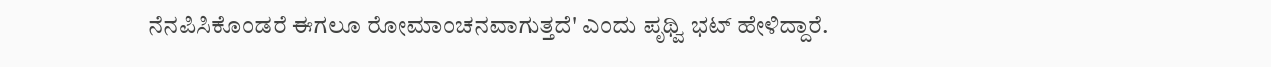ನೆನಪಿಸಿಕೊಂಡರೆ ಈಗಲೂ ರೋಮಾಂಚನವಾಗುತ್ತದೆ' ಎಂದು ಪೃಥ್ವಿ ಭಟ್‌ ಹೇಳಿದ್ದಾರೆ.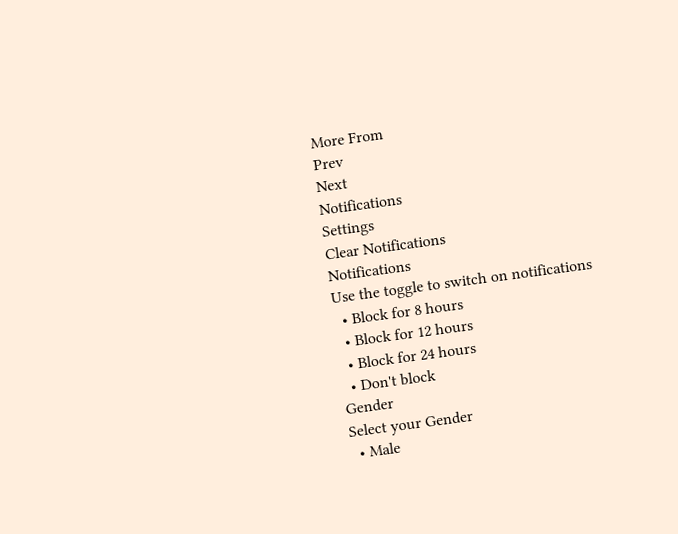More From
Prev
Next
Notifications
Settings
Clear Notifications
Notifications
Use the toggle to switch on notifications
  • Block for 8 hours
  • Block for 12 hours
  • Block for 24 hours
  • Don't block
Gender
Select your Gender
  • Male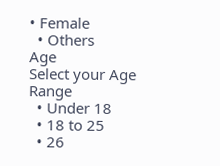• Female
  • Others
Age
Select your Age Range
  • Under 18
  • 18 to 25
  • 26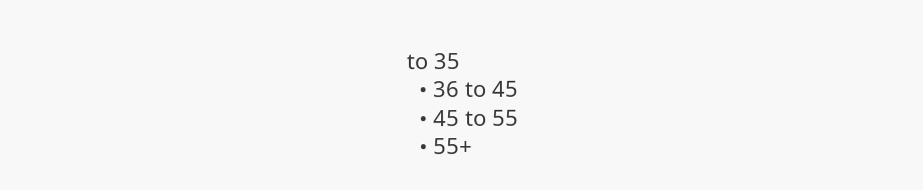to 35
  • 36 to 45
  • 45 to 55
  • 55+